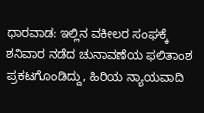ಧಾರವಾಡ: ಇಲ್ಲಿನ ವಕೀಲರ ಸಂಘಕ್ಕೆ ಶನಿವಾರ ನಡೆದ ಚುನಾವಣೆಯ ಫಲಿತಾಂಶ ಪ್ರಕಟಗೊಂಡಿದ್ದು, ಹಿರಿಯ ನ್ಯಾಯವಾದಿ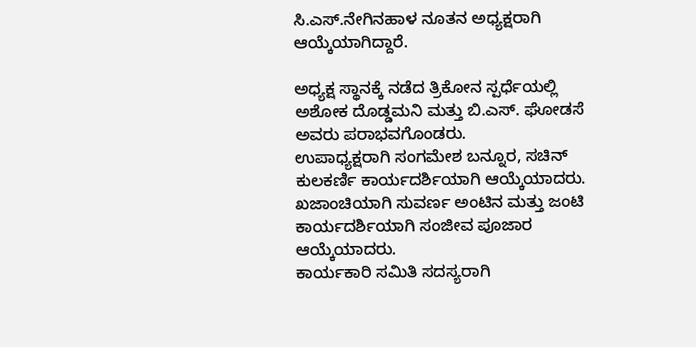ಸಿ.ಎಸ್.ನೇಗಿನಹಾಳ ನೂತನ ಅಧ್ಯಕ್ಷರಾಗಿ ಆಯ್ಕೆಯಾಗಿದ್ದಾರೆ.

ಅಧ್ಯಕ್ಷ ಸ್ಥಾನಕ್ಕೆ ನಡೆದ ತ್ರಿಕೋನ ಸ್ಪರ್ಧೆಯಲ್ಲಿ ಅಶೋಕ ದೊಡ್ಡಮನಿ ಮತ್ತು ಬಿ.ಎಸ್. ಘೋಡಸೆ ಅವರು ಪರಾಭವಗೊಂಡರು.
ಉಪಾಧ್ಯಕ್ಷರಾಗಿ ಸಂಗಮೇಶ ಬನ್ನೂರ, ಸಚಿನ್ ಕುಲಕರ್ಣಿ ಕಾರ್ಯದರ್ಶಿಯಾಗಿ ಆಯ್ಕೆಯಾದರು.
ಖಜಾಂಚಿಯಾಗಿ ಸುವರ್ಣ ಅಂಟಿನ ಮತ್ತು ಜಂಟಿ ಕಾರ್ಯದರ್ಶಿಯಾಗಿ ಸಂಜೀವ ಪೂಜಾರ ಆಯ್ಕೆಯಾದರು.
ಕಾರ್ಯಕಾರಿ ಸಮಿತಿ ಸದಸ್ಯರಾಗಿ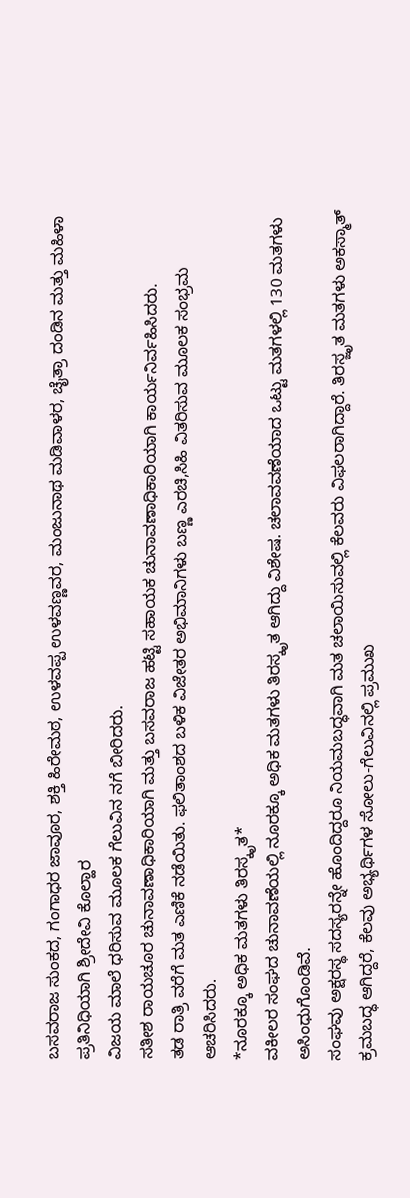ಬಸವರಾಜ ಸುಂಕದ, ಗಂಗಾಧರ ಜಾವೂರ, ಶಕ್ತಿ ಹಿರೇಮಠ, ಉಳವಪ್ಪ ಉಳವಣ್ಣವರ, ಮಂಜುನಾಥ ಮಡಿವಾಳರ, ಚೈತ್ರಾ ದಂಡಿನ ಮತ್ತು ಮಹಿಳಾ ಪ್ರತಿನಿಧಿಯಾಗಿ ಶ್ರೀದೇವಿ ಕೊಲ್ಹಾರ
ವಿಜಯ ಮಾಲೆ ಧರಿಸುವ ಮೂಲಕ ಗೆಲುವಿನ ನಗೆ ಬೀರಿದರು.
ಸತೀಶ ರಾಯಚೂರ ಚುನಾವಣಾಧಿಕಾರಿಯಾಗಿ ಮತ್ತು ಬಸವರಾಜ ಹಟ್ಟಿ ಸಹಾಯಕ ಚುನಾವಣಾಧಿಕಾರಿಯಾಗಿ ಕಾರ್ಯನಿರ್ವಹಿಸಿದರು.
ತಡ ರಾತ್ರಿ ವರೆಗೆ ಮತ ಎಣಿಕೆ ನಡೆಯಿತು. ಫಲಿತಾಂಶದ ಬಳಿಕ ವಿಜೇತರ ಅಭಿಮಾನಿಗಳು ಬಣ್ಣ ಎರಚಿ,ಸಿಹಿ ವಿತರಿಸುವ ಮೂಲಕ ಸಂಭ್ರಮ ಆಚರಿಸಿದರು.
*ನೂರಕ್ಕೂ ಅಧಿಕ ಮತಗಳು ತಿರಸ್ಕೃತ*
ವಕೀಲರ ಸಂಘದ ಚುನಾವಣೆಯಲ್ಲಿ ನೂರಕ್ಕೂ ಅಧಿಕ ಮತಗಳು ತಿರಸ್ಕೃತ ಆಗಿದ್ದು ವಿಶೇಷ. ಚಲಾವವಣೆಯಾದ ಒಟ್ಟು ಮತಗಳಲ್ಲಿ 130 ಮತಗಳು ಅಸಿಂಧುಗೊಂಡಿವೆ.
ಸಂಘವು ಅಕ್ಷರಸ್ಥ ಸದಸ್ಯರನ್ನೇ ಹೊಂದಿದ್ದರೂ ನಿಯಮಬದ್ಧವಾಗಿ ಮತ ಚಲಾಯಿಸುವಲ್ಲಿ ಕೆಲವರು ವಿಫಲರಾಗಿದ್ದಾರೆ. ತಿರಸ್ಜೃತ ಮತಗಳು ಅಕಸ್ಮಾತ್ ಕ್ರಮಬದ್ಧ ಆಗಿದ್ದರೆ, ಕೆಲವು ಅಭ್ಯರ್ಥಿಗಳ ಸೋಲು-ಗೆಲುವಿನಲ್ಲಿ ಪ್ರಮುಖ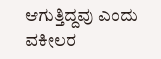ಆಗುತ್ತಿದ್ದವು ಎಂದು ವಕೀಲರ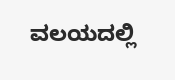ವಲಯದಲ್ಲಿ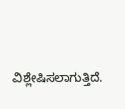ವಿಶ್ಲೇಷಿಸಲಾಗುತ್ತಿದೆ.